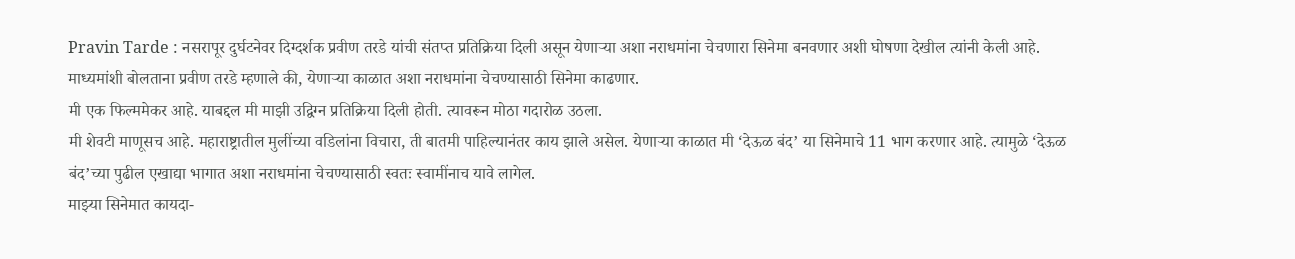Pravin Tarde : नसरापूर दुर्घटनेवर दिग्दर्शक प्रवीण तरडे यांची संतप्त प्रतिक्रिया दिली असून येणाऱ्या अशा नराधमांना चेचणारा सिनेमा बनवणार अशी घोषणा देखील त्यांनी केली आहे.
माध्यमांशी बोलताना प्रवीण तरडे म्हणाले की, येणाऱ्या काळात अशा नराधमांना चेचण्यासाठी सिनेमा काढणार.
मी एक फिल्ममेकर आहे. याबद्दल मी माझी उद्विग्न प्रतिक्रिया दिली होती. त्यावरून मोठा गदारोळ उठला.
मी शेवटी माणूसच आहे. महाराष्ट्रातील मुलींच्या वडिलांना विचारा, ती बातमी पाहिल्यानंतर काय झाले असेल. येणाऱ्या काळात मी ‘देऊळ बंद’ या सिनेमाचे 11 भाग करणार आहे. त्यामुळे ‘देऊळ बंद’च्या पुढील एखाद्या भागात अशा नराधमांना चेचण्यासाठी स्वतः स्वामींनाच यावे लागेल.
माझ्या सिनेमात कायदा-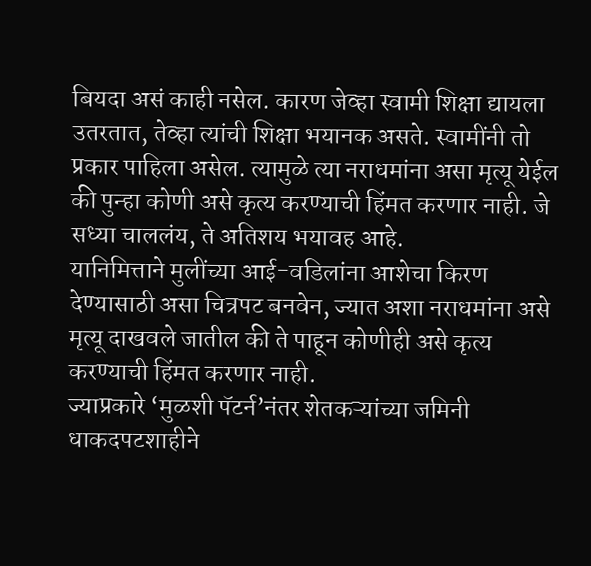बियदा असं काही नसेल. कारण जेव्हा स्वामी शिक्षा द्यायला उतरतात, तेव्हा त्यांची शिक्षा भयानक असते. स्वामींनी तो प्रकार पाहिला असेल. त्यामुळे त्या नराधमांना असा मृत्यू येईल की पुन्हा कोणी असे कृत्य करण्याची हिंमत करणार नाही. जे सध्या चाललंय, ते अतिशय भयावह आहे.
यानिमित्ताने मुलींच्या आई-वडिलांना आशेचा किरण देण्यासाठी असा चित्रपट बनवेन, ज्यात अशा नराधमांना असे मृत्यू दाखवले जातील की ते पाहून कोणीही असे कृत्य करण्याची हिंमत करणार नाही.
ज्याप्रकारे ‘मुळशी पॅटर्न’नंतर शेतकऱ्यांच्या जमिनी धाकदपटशाहीने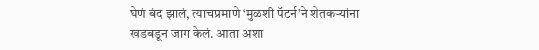घेणं बंद झालं, त्याचप्रमाणे ‘मुळशी पॅटर्न’ने शेतकऱ्यांना खडबडून जाग केलं. आता अशा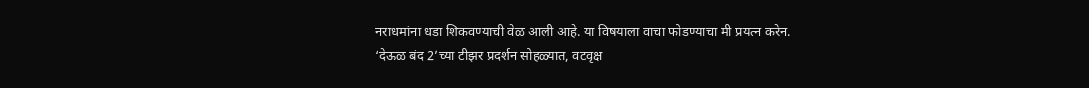नराधमांना धडा शिकवण्याची वेळ आली आहे. या विषयाला वाचा फोडण्याचा मी प्रयत्न करेन.
‘देऊळ बंद 2’च्या टीझर प्रदर्शन सोहळ्यात, वटवृक्ष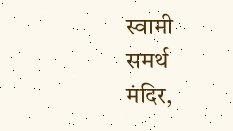स्वामी समर्थ मंदिर,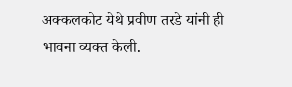अक्कलकोट येथे प्रवीण तरडे यांनी ही भावना व्यक्त केली.